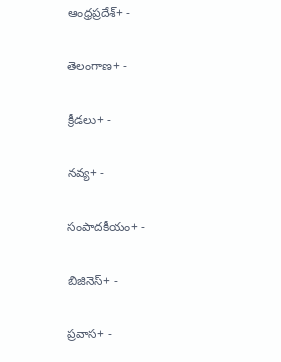ఆంధ్రప్రదేశ్+ -

తెలంగాణ+ -

క్రీడలు+ -

నవ్య+ -

సంపాదకీయం+ -

బిజినెస్+ -

ప్రవాస+ -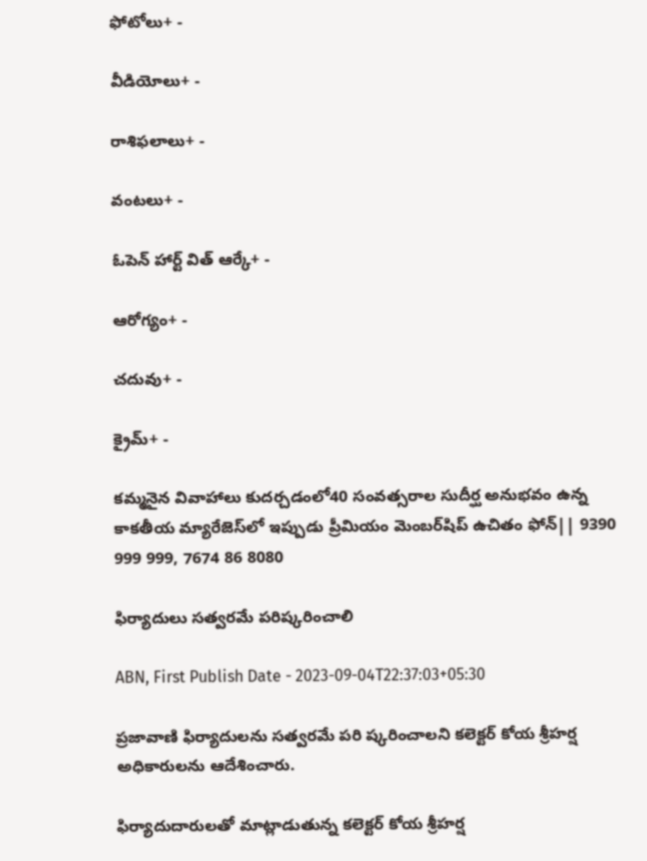ఫోటోలు+ -

వీడియోలు+ -

రాశిఫలాలు+ -

వంటలు+ -

ఓపెన్ హార్ట్ విత్ ఆర్కే+ -

ఆరోగ్యం+ -

చదువు+ -

క్రైమ్+ -

కమ్మనైన వివాహాలు కుదర్చడంలో40 సంవత్సరాల సుదీర్ఘ అనుభవం ఉన్న కాకతీయ మ్యారేజెస్‌లో ఇప్పుడు ప్రీమియం మెంబర్‌షిప్‌ ఉచితం ఫోన్|| 9390 999 999, 7674 86 8080

ఫిర్యాదులు సత్వరమే పరిష్కరించాలి

ABN, First Publish Date - 2023-09-04T22:37:03+05:30

ప్రజావాణి ఫిర్యాదులను సత్వరమే పరి ష్కరించాలని కలెక్టర్‌ కోయ శ్రీహర్ష అధికారులను ఆదేశించారు.

ఫిర్యాదుదారులతో మాట్లాడుతున్న కలెక్టర్‌ కోయ శ్రీహర్ష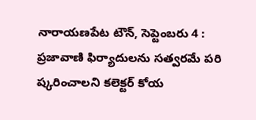నారాయణపేట టౌన్‌, సెప్టెంబరు 4 : ప్రజావాణి ఫిర్యాదులను సత్వరమే పరి ష్కరించాలని కలెక్టర్‌ కోయ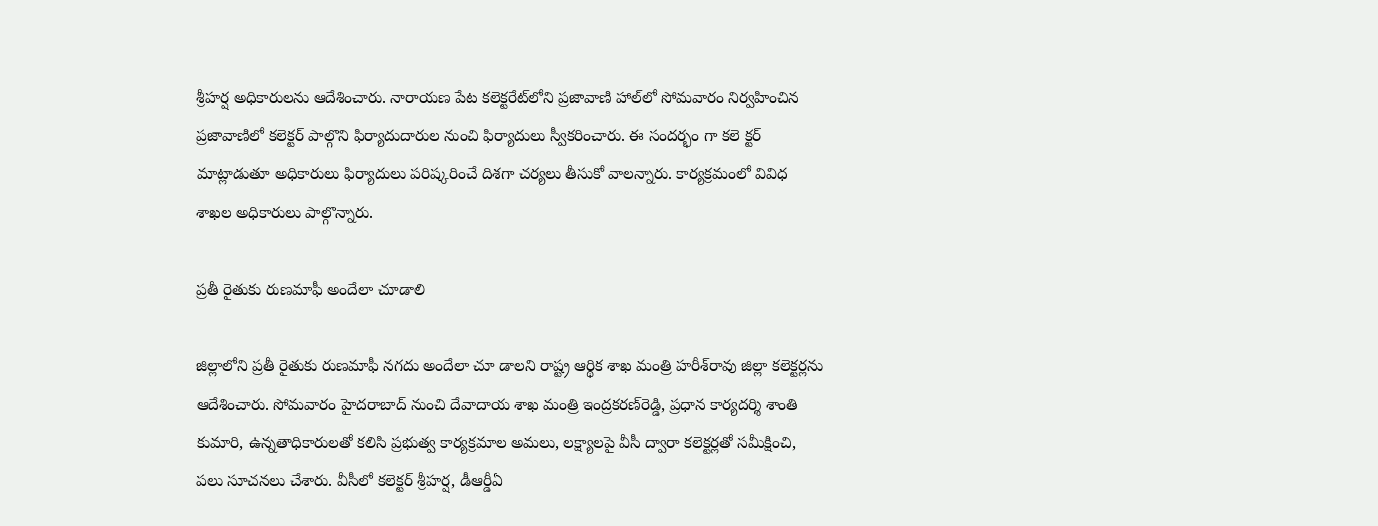శ్రీహర్ష అధికారులను ఆదేశించారు. నారాయణ పేట కలెక్టరేట్‌లోని ప్రజావాణి హాల్‌లో సోమవారం నిర్వహించిన ప్రజావాణిలో కలెక్టర్‌ పాల్గొని ఫిర్యాదుదారుల నుంచి ఫిర్యాదులు స్వీకరించారు. ఈ సందర్భం గా కలె క్టర్‌ మాట్లాడుతూ అధికారులు ఫిర్యాదులు పరిష్కరించే దిశగా చర్యలు తీసుకో వాలన్నారు. కార్యక్రమంలో వివిధ శాఖల అధికారులు పాల్గొన్నారు.

ప్రతీ రైతుకు రుణమాఫీ అందేలా చూడాలి

జిల్లాలోని ప్రతీ రైతుకు రుణమాఫీ నగదు అందేలా చూ డాలని రాష్ట్ర ఆర్థిక శాఖ మంత్రి హరీశ్‌రావు జిల్లా కలెక్టర్లను ఆదేశించారు. సోమవారం హైదరాబాద్‌ నుంచి దేవాదాయ శాఖ మంత్రి ఇంద్రకరణ్‌రెడ్డి, ప్రధాన కార్యదర్శి శాంతి కుమారి, ఉన్నతాధికారులతో కలిసి ప్రభుత్వ కార్యక్రమాల అమలు, లక్ష్యాలపై వీసీ ద్వారా కలెక్టర్లతో సమీక్షించి, పలు సూచనలు చేశారు. వీసీలో కలెక్టర్‌ శ్రీహర్ష, డీఆర్డీఏ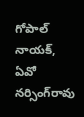గోపాల్‌ నాయక్‌, ఏవో నర్సింగ్‌రావు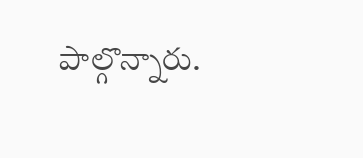పాల్గొన్నారు.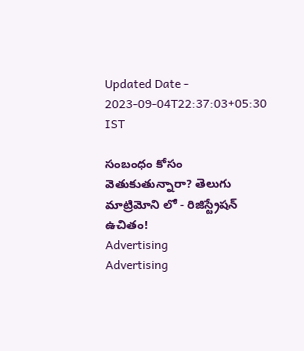Updated Date - 2023-09-04T22:37:03+05:30 IST

సంబంధం కోసం వెతుకుతున్నారా? తెలుగు మాట్రిమోని లో - రిజిస్ట్రేషన్ ఉచితం!
Advertising
Advertising